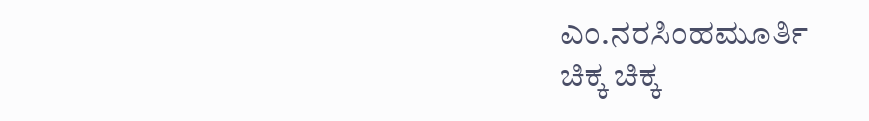ಎಂ.ನರಸಿಂಹಮೂರ್ತಿ
ಚಿಕ್ಕ ಚಿಕ್ಕ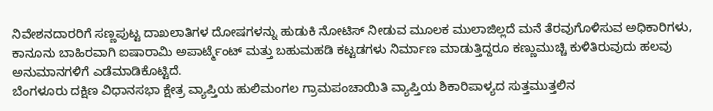ನಿವೇಶನದಾರರಿಗೆ ಸಣ್ಣಪುಟ್ಟ ದಾಖಲಾತಿಗಳ ದೋಷಗಳನ್ನು ಹುಡುಕಿ ನೋಟಿಸ್ ನೀಡುವ ಮೂಲಕ ಮುಲಾಜಿಲ್ಲದೆ ಮನೆ ತೆರವುಗೊಳಿಸುವ ಅಧಿಕಾರಿಗಳು, ಕಾನೂನು ಬಾಹಿರವಾಗಿ ಐಷಾರಾಮಿ ಅಪಾರ್ಟ್ಮೆಂಟ್ ಮತ್ತು ಬಹುಮಹಡಿ ಕಟ್ಟಡಗಳು ನಿರ್ಮಾಣ ಮಾಡುತ್ತಿದ್ದರೂ ಕಣ್ಣುಮುಚ್ಚಿ ಕುಳಿತಿರುವುದು ಹಲವು ಅನುಮಾನಗಳಿಗೆ ಎಡೆಮಾಡಿಕೊಟ್ಟಿದೆ.
ಬೆಂಗಳೂರು ದಕ್ಷಿಣ ವಿಧಾನಸಭಾ ಕ್ಷೇತ್ರ ವ್ಯಾಪ್ತಿಯ ಹುಲಿಮಂಗಲ ಗ್ರಾಮಪಂಚಾಯಿತಿ ವ್ಯಾಪ್ತಿಯ ಶಿಕಾರಿಪಾಳ್ಯದ ಸುತ್ತಮುತ್ತಲಿನ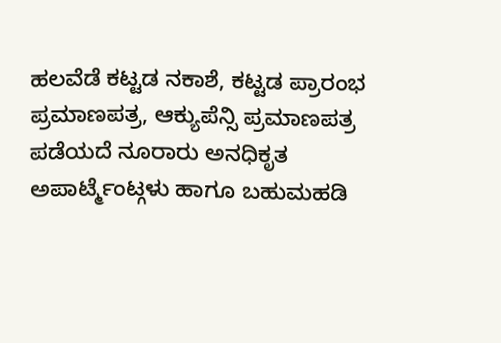ಹಲವೆಡೆ ಕಟ್ಟಡ ನಕಾಶೆ, ಕಟ್ಟಡ ಪ್ರಾರಂಭ ಪ್ರಮಾಣಪತ್ರ, ಆಕ್ಯುಪೆನ್ಸಿ ಪ್ರಮಾಣಪತ್ರ ಪಡೆಯದೆ ನೂರಾರು ಅನಧಿಕೃತ ಅಪಾರ್ಟ್ಮೆಂಟ್ಗಳು ಹಾಗೂ ಬಹುಮಹಡಿ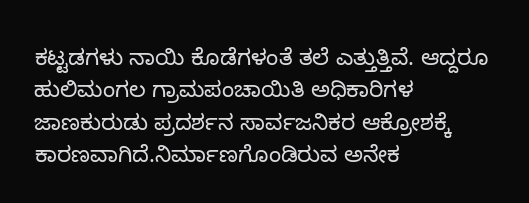ಕಟ್ಟಡಗಳು ನಾಯಿ ಕೊಡೆಗಳಂತೆ ತಲೆ ಎತ್ತುತ್ತಿವೆ. ಆದ್ದರೂ ಹುಲಿಮಂಗಲ ಗ್ರಾಮಪಂಚಾಯಿತಿ ಅಧಿಕಾರಿಗಳ ಜಾಣಕುರುಡು ಪ್ರದರ್ಶನ ಸಾರ್ವಜನಿಕರ ಆಕ್ರೋಶಕ್ಕೆ ಕಾರಣವಾಗಿದೆ.ನಿರ್ಮಾಣಗೊಂಡಿರುವ ಅನೇಕ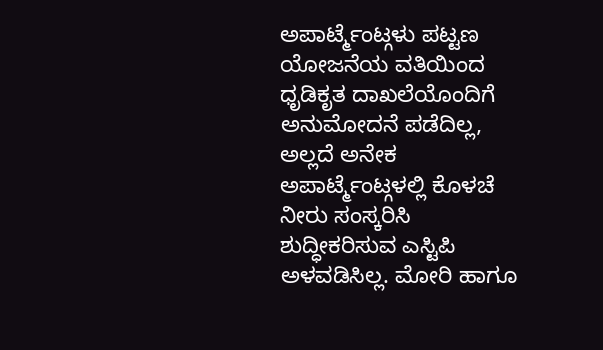ಅಪಾರ್ಟ್ಮೆಂಟ್ಗಳು ಪಟ್ಟಣ ಯೋಜನೆಯ ವತಿಯಿಂದ ಧೃಡಿಕೃತ ದಾಖಲೆಯೊಂದಿಗೆ ಅನುಮೋದನೆ ಪಡೆದಿಲ್ಲ, ಅಲ್ಲದೆ ಅನೇಕ ಅಪಾರ್ಟ್ಮೆಂಟ್ಗಳಲ್ಲಿ ಕೊಳಚೆ ನೀರು ಸಂಸ್ಕರಿಸಿ ಶುದ್ಧೀಕರಿಸುವ ಎಸ್ಟಿಪಿ ಅಳವಡಿಸಿಲ್ಲ. ಮೋರಿ ಹಾಗೂ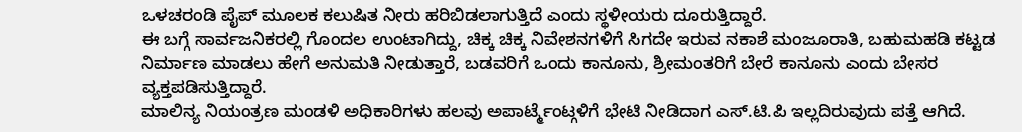ಒಳಚರಂಡಿ ಪೈಪ್ ಮೂಲಕ ಕಲುಷಿತ ನೀರು ಹರಿಬಿಡಲಾಗುತ್ತಿದೆ ಎಂದು ಸ್ಥಳೀಯರು ದೂರುತ್ತಿದ್ದಾರೆ.
ಈ ಬಗ್ಗೆ ಸಾರ್ವಜನಿಕರಲ್ಲಿ ಗೊಂದಲ ಉಂಟಾಗಿದ್ದು, ಚಿಕ್ಕ ಚಿಕ್ಕ ನಿವೇಶನಗಳಿಗೆ ಸಿಗದೇ ಇರುವ ನಕಾಶೆ ಮಂಜೂರಾತಿ, ಬಹುಮಹಡಿ ಕಟ್ಟಡ ನಿರ್ಮಾಣ ಮಾಡಲು ಹೇಗೆ ಅನುಮತಿ ನೀಡುತ್ತಾರೆ, ಬಡವರಿಗೆ ಒಂದು ಕಾನೂನು, ಶ್ರೀಮಂತರಿಗೆ ಬೇರೆ ಕಾನೂನು ಎಂದು ಬೇಸರ ವ್ಯಕ್ತಪಡಿಸುತ್ತಿದ್ದಾರೆ.
ಮಾಲಿನ್ಯ ನಿಯಂತ್ರಣ ಮಂಡಳಿ ಅಧಿಕಾರಿಗಳು ಹಲವು ಅಪಾರ್ಟ್ಮೆಂಟ್ಗಳಿಗೆ ಭೇಟಿ ನೀಡಿದಾಗ ಎಸ್.ಟಿ.ಪಿ ಇಲ್ಲದಿರುವುದು ಪತ್ತೆ ಆಗಿದೆ.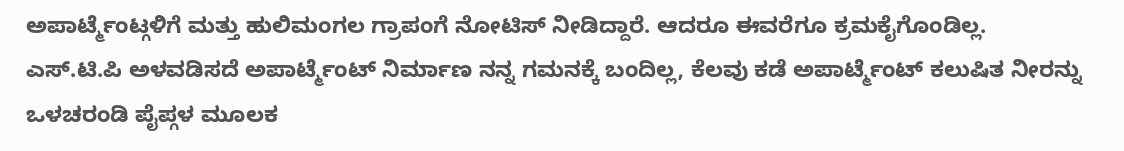ಅಪಾರ್ಟ್ಮೆಂಟ್ಗಳಿಗೆ ಮತ್ತು ಹುಲಿಮಂಗಲ ಗ್ರಾಪಂಗೆ ನೋಟಿಸ್ ನೀಡಿದ್ದಾರೆ. ಆದರೂ ಈವರೆಗೂ ಕ್ರಮಕೈಗೊಂಡಿಲ್ಲ.
ಎಸ್.ಟಿ.ಪಿ ಅಳವಡಿಸದೆ ಅಪಾರ್ಟ್ಮೆಂಟ್ ನಿರ್ಮಾಣ ನನ್ನ ಗಮನಕ್ಕೆ ಬಂದಿಲ್ಲ, ಕೆಲವು ಕಡೆ ಅಪಾರ್ಟ್ಮೆಂಟ್ ಕಲುಷಿತ ನೀರನ್ನು ಒಳಚರಂಡಿ ಪೈಪ್ಗಳ ಮೂಲಕ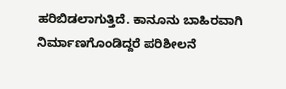ಹರಿಬಿಡಲಾಗುತ್ತಿದೆ. ಕಾನೂನು ಬಾಹಿರವಾಗಿ ನಿರ್ಮಾಣಗೊಂಡಿದ್ದರೆ ಪರಿಶೀಲನೆ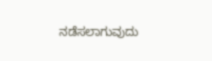ನಡೆಸಲಾಗುವುದು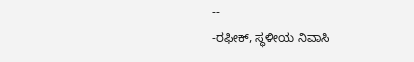--
-ರಫೀಕ್, ಸ್ಥಳೀಯ ನಿವಾಸಿ